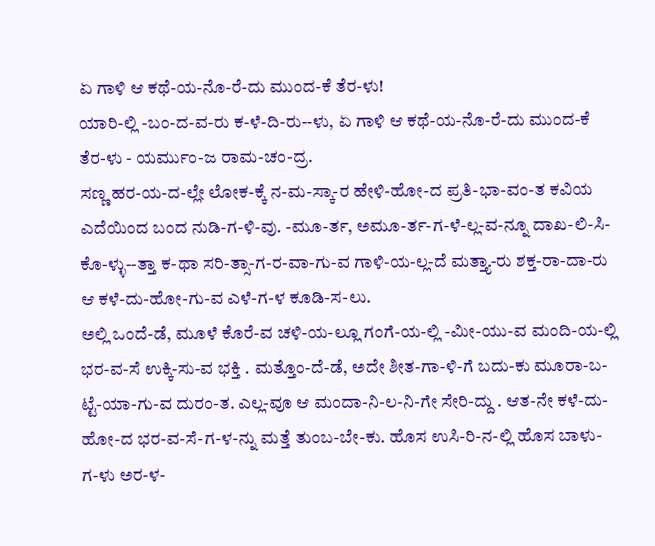ಏ ಗಾಳಿ ಆ ಕಥೆ-ಯ-ನೊ-ರೆ-ದು ಮುಂದ-ಕೆ ತೆರ-ಳು!
ಯಾರಿ-ಲ್ಲಿ -ಬಂ-ದ-ವ-ರು ಕ-ಳೆ-ದಿ-ರು--ಳು, ಏ ಗಾಳಿ ಆ ಕಥೆ-ಯ-ನೊ-ರೆ-ದು ಮುಂದ-ಕೆ ತೆರ-ಳು - ಯರ್ಮುಂ-ಜ ರಾಮ-ಚಂ-ದ್ರ.
ಸಣ್ಣ ಹರ-ಯ-ದ-ಲ್ಲೇ ಲೋಕ-ಕ್ಕೆ ನ-ಮ-ಸ್ಕಾ-ರ ಹೇಳಿ-ಹೋ-ದ ಪ್ರತಿ-ಭಾ-ವಂ-ತ ಕವಿಯ ಎದೆಯಿಂದ ಬಂದ ನುಡಿ-ಗ-ಳಿ-ವು. -ಮೂ-ರ್ತ, ಅಮೂ-ರ್ತ-ಗ-ಳೆ-ಲ್ಲ-ವ-ನ್ನೂ ದಾಖ-ಲಿ-ಸಿ-ಕೊ-ಳ್ಳು--ತ್ತಾ ಕ-ಥಾ ಸರಿ-ತ್ಸಾ-ಗ-ರ-ವಾ-ಗು-ವ ಗಾಳಿ-ಯ-ಲ್ಲ-ದೆ ಮತ್ತ್ಯಾ-ರು ಶಕ್ತ-ರಾ-ದಾ-ರು ಆ ಕಳೆ-ದು-ಹೋ-ಗು-ವ ಎಳೆ-ಗ-ಳ ಕೂಡಿ-ಸ-ಲು.
ಅಲ್ಲಿ ಒಂದೆ-ಡೆ, ಮೂಳೆ ಕೊರೆ-ವ ಚಳಿ-ಯ-ಲ್ಲೂ ಗಂಗೆ-ಯ-ಲ್ಲಿ -ಮೀ-ಯು-ವ ಮಂದಿ-ಯ-ಲ್ಲಿ ಭರ-ವ-ಸೆ ಉಕ್ಕಿ-ಸು-ವ ಭಕ್ತಿ . ಮತ್ತೊಂ-ದೆ-ಡೆ, ಅದೇ ಶೀತ-ಗಾ-ಳಿ-ಗೆ ಬದು-ಕು ಮೂರಾ-ಬ-ಟ್ಟೆ-ಯಾ-ಗು-ವ ದುರಂ-ತ. ಎಲ್ಲ-ವೂ ಆ ಮಂದಾ-ನಿ-ಲ-ನಿ-ಗೇ ಸೇರಿ-ದ್ದು . ಆತ-ನೇ ಕಳೆ-ದು-ಹೋ-ದ ಭರ-ವ-ಸೆ-ಗ-ಳ-ನ್ನು ಮತ್ತೆ ತುಂಬ-ಬೇ-ಕು. ಹೊಸ ಉಸಿ-ರಿ-ನ-ಲ್ಲಿ ಹೊಸ ಬಾಳು-ಗ-ಳು ಅರ-ಳ-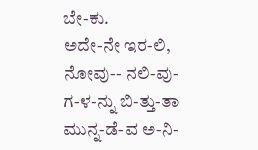ಬೇ-ಕು.
ಅದೇ-ನೇ ಇರ-ಲಿ, ನೋವು-- ನಲಿ-ವು-ಗ-ಳ-ನ್ನು ಬಿ-ತ್ತು-ತಾ ಮುನ್ನ-ಡೆ-ವ ಅ-ನಿ-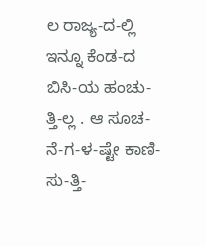ಲ ರಾಜ್ಯ-ದ-ಲ್ಲಿ ಇನ್ನೂ ಕೆಂಡ-ದ ಬಿಸಿ-ಯ ಹಂಚು-ತ್ತಿ-ಲ್ಲ . ಆ ಸೂಚ-ನೆ-ಗ-ಳ-ಷ್ಟೇ ಕಾಣಿ-ಸು-ತ್ತಿ-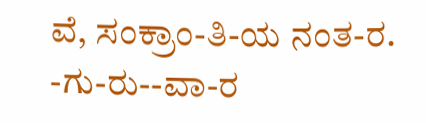ವೆ, ಸಂಕ್ರಾಂ-ತಿ-ಯ ನಂತ-ರ.
-ಗು-ರು--ವಾ-ರ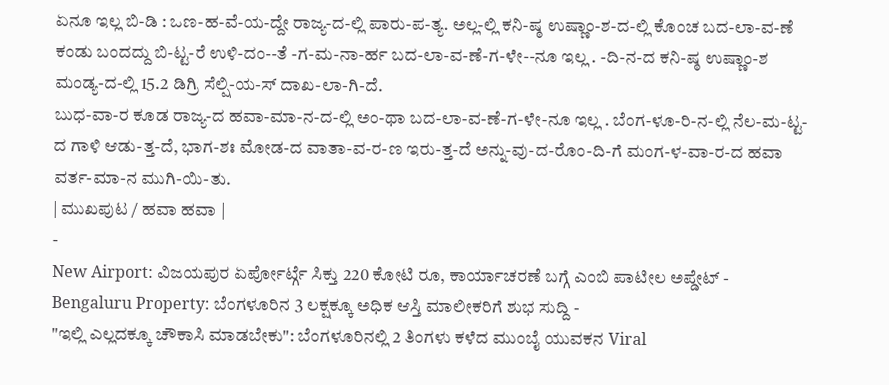ಏನೂ ಇಲ್ಲ ಬಿ-ಡಿ : ಒಣ-ಹ-ವೆ-ಯ-ದ್ದೇ ರಾಜ್ಯ-ದ-ಲ್ಲಿ ಪಾರು-ಪ-ತ್ಯ. ಅಲ್ಲ-ಲ್ಲಿ ಕನಿ-ಷ್ಠ ಉಷ್ಣಾಂ-ಶ-ದ-ಲ್ಲಿ ಕೊಂಚ ಬದ-ಲಾ-ವ-ಣೆ ಕಂಡು ಬಂದದ್ದು ಬಿ-ಟ್ಟ-ರೆ ಉಳಿ-ದಂ--ತೆ -ಗ-ಮ-ನಾ-ರ್ಹ ಬದ-ಲಾ-ವ-ಣೆ-ಗ-ಳೇ--ನೂ ಇಲ್ಲ . -ದಿ-ನ-ದ ಕನಿ-ಷ್ಠ ಉಷ್ಣಾಂ-ಶ ಮಂಡ್ಯ-ದ-ಲ್ಲಿ 15.2 ಡಿಗ್ರಿ ಸೆಲ್ಷಿ-ಯ-ಸ್ ದಾಖ-ಲಾ-ಗಿ-ದೆ.
ಬುಧ-ವಾ-ರ ಕೂಡ ರಾಜ್ಯ-ದ ಹವಾ-ಮಾ-ನ-ದ-ಲ್ಲಿ ಅಂ-ಥಾ ಬದ-ಲಾ-ವ-ಣೆ-ಗ-ಳೇ-ನೂ ಇಲ್ಲ . ಬೆಂಗ-ಳೂ-ರಿ-ನ-ಲ್ಲಿ ನೆಲ-ಮ-ಟ್ಟ-ದ ಗಾಳಿ ಆಡು-ತ್ತ-ದೆ, ಭಾಗ-ಶಃ ಮೋಡ-ದ ವಾತಾ-ವ-ರ-ಣ ಇರು-ತ್ತ-ದೆ ಅನ್ನು-ವು-ದ-ರೊಂ-ದಿ-ಗೆ ಮಂಗ-ಳ-ವಾ-ರ-ದ ಹವಾ ವರ್ತ-ಮಾ-ನ ಮುಗಿ-ಯಿ-ತು.
| ಮುಖಪುಟ / ಹವಾ ಹವಾ |
-
New Airport: ವಿಜಯಪುರ ಏರ್ಪೋರ್ಟ್ಗೆ ಸಿಕ್ತು 220 ಕೋಟಿ ರೂ, ಕಾರ್ಯಾಚರಣೆ ಬಗ್ಗೆ ಎಂಬಿ ಪಾಟೀಲ ಅಪ್ಡೇಟ್ -
Bengaluru Property: ಬೆಂಗಳೂರಿನ 3 ಲಕ್ಷಕ್ಕೂ ಅಧಿಕ ಆಸ್ತಿ ಮಾಲೀಕರಿಗೆ ಶುಭ ಸುದ್ದಿ -
"ಇಲ್ಲಿ ಎಲ್ಲದಕ್ಕೂ ಚೌಕಾಸಿ ಮಾಡಬೇಕು": ಬೆಂಗಳೂರಿನಲ್ಲಿ 2 ತಿಂಗಳು ಕಳೆದ ಮುಂಬೈ ಯುವಕನ Viral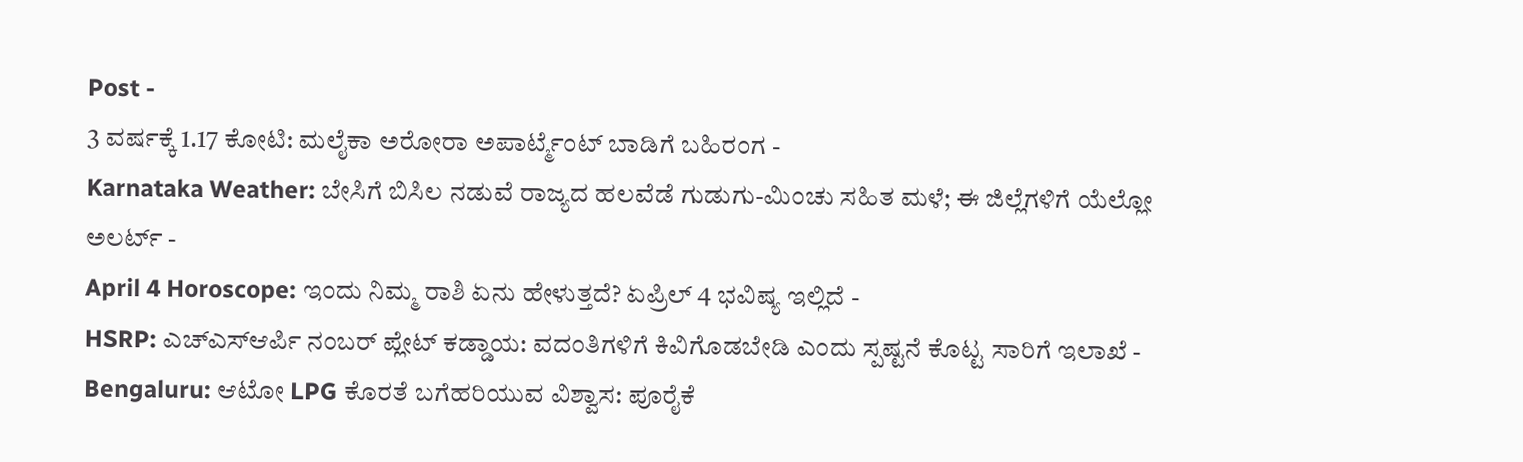Post -
3 ವರ್ಷಕ್ಕೆ 1.17 ಕೋಟಿ: ಮಲೈಕಾ ಅರೋರಾ ಅಪಾರ್ಟ್ಮೆಂಟ್ ಬಾಡಿಗೆ ಬಹಿರಂಗ -
Karnataka Weather: ಬೇಸಿಗೆ ಬಿಸಿಲ ನಡುವೆ ರಾಜ್ಯದ ಹಲವೆಡೆ ಗುಡುಗು-ಮಿಂಚು ಸಹಿತ ಮಳೆ; ಈ ಜಿಲ್ಲೆಗಳಿಗೆ ಯೆಲ್ಲೋ ಅಲರ್ಟ್ -
April 4 Horoscope: ಇಂದು ನಿಮ್ಮ ರಾಶಿ ಏನು ಹೇಳುತ್ತದೆ? ಏಪ್ರಿಲ್ 4 ಭವಿಷ್ಯ ಇಲ್ಲಿದೆ -
HSRP: ಎಚ್ಎಸ್ಆರ್ಪಿ ನಂಬರ್ ಪ್ಲೇಟ್ ಕಡ್ಡಾಯ: ವದಂತಿಗಳಿಗೆ ಕಿವಿಗೊಡಬೇಡಿ ಎಂದು ಸ್ಪಷ್ಟನೆ ಕೊಟ್ಟ ಸಾರಿಗೆ ಇಲಾಖೆ -
Bengaluru: ಆಟೋ LPG ಕೊರತೆ ಬಗೆಹರಿಯುವ ವಿಶ್ವಾಸ: ಪೂರೈಕೆ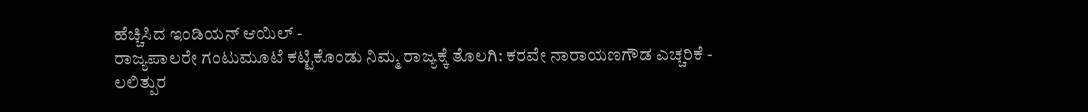ಹೆಚ್ಚಿಸಿದ ಇಂಡಿಯನ್ ಆಯಿಲ್ -
ರಾಜ್ಯಪಾಲರೇ ಗಂಟುಮೂಟೆ ಕಟ್ಟಿಕೊಂಡು ನಿಮ್ಮ ರಾಜ್ಯಕ್ಕೆ ತೊಲಗಿ: ಕರವೇ ನಾರಾಯಣಗೌಡ ಎಚ್ಚರಿಕೆ -
ಲಲಿತ್ಪುರ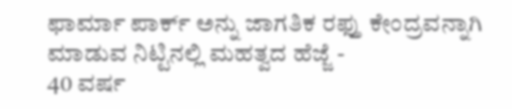ಫಾರ್ಮಾ ಪಾರ್ಕ್ ಅನ್ನು ಜಾಗತಿಕ ರಫ್ತು ಕೇಂದ್ರವನ್ನಾಗಿ ಮಾಡುವ ನಿಟ್ಟಿನಲ್ಲಿ ಮಹತ್ವದ ಹೆಜ್ಜೆ -
40 ವರ್ಷ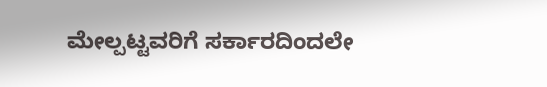ಮೇಲ್ಪಟ್ಟವರಿಗೆ ಸರ್ಕಾರದಿಂದಲೇ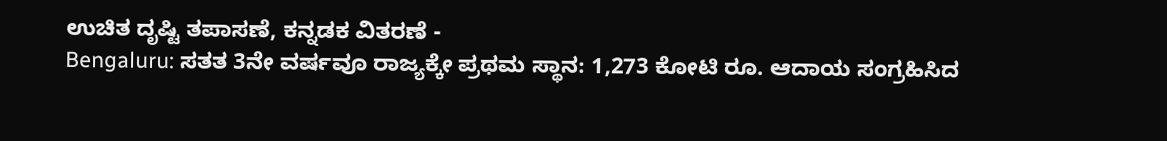ಉಚಿತ ದೃಷ್ಟಿ ತಪಾಸಣೆ, ಕನ್ನಡಕ ವಿತರಣೆ -
Bengaluru: ಸತತ 3ನೇ ವರ್ಷವೂ ರಾಜ್ಯಕ್ಕೇ ಪ್ರಥಮ ಸ್ಥಾನ: 1,273 ಕೋಟಿ ರೂ. ಆದಾಯ ಸಂಗ್ರಹಿಸಿದ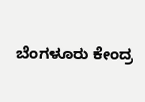ಬೆಂಗಳೂರು ಕೇಂದ್ರ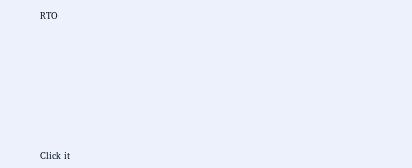RTO












Click it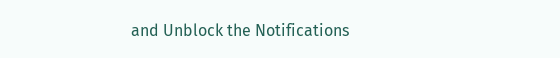and Unblock the Notifications